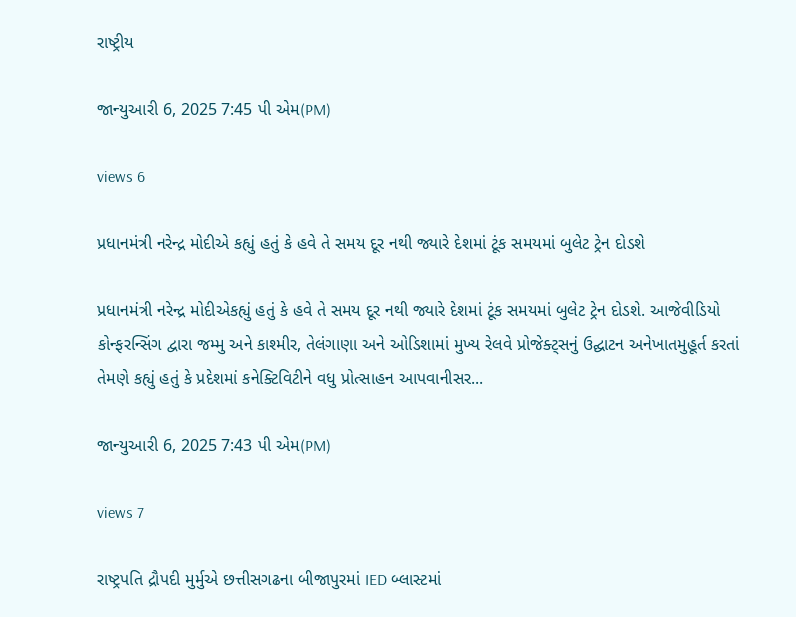રાષ્ટ્રીય

જાન્યુઆરી 6, 2025 7:45 પી એમ(PM)

views 6

પ્રધાનમંત્રી નરેન્દ્ર મોદીએ કહ્યું હતું કે હવે તે સમય દૂર નથી જ્યારે દેશમાં ટૂંક સમયમાં બુલેટ ટ્રેન દોડશે

પ્રધાનમંત્રી નરેન્દ્ર મોદીએકહ્યું હતું કે હવે તે સમય દૂર નથી જ્યારે દેશમાં ટૂંક સમયમાં બુલેટ ટ્રેન દોડશે. આજેવીડિયો કોન્ફરન્સિંગ દ્વારા જમ્મુ અને કાશ્મીર, તેલંગાણા અને ઓડિશામાં મુખ્ય રેલવે પ્રોજેક્ટ્સનું ઉદ્ઘાટન અનેખાતમુહૂર્ત કરતાં તેમણે કહ્યું હતું કે પ્રદેશમાં કનેક્ટિવિટીને વધુ પ્રોત્સાહન આપવાનીસર...

જાન્યુઆરી 6, 2025 7:43 પી એમ(PM)

views 7

રાષ્ટ્રપતિ દ્રૌપદી મુર્મુએ છત્તીસગઢના બીજાપુરમાં IED બ્લાસ્ટમાં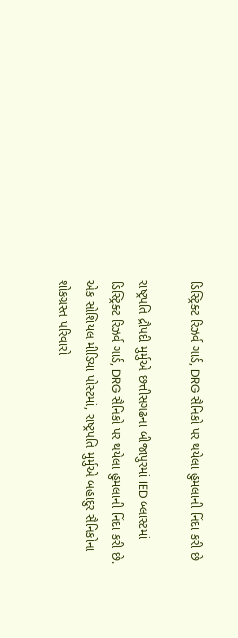ડિસ્ટ્રિક્ટ રિઝર્વ ગાર્ડ, DRG સૈનિકો પર થયેલા હુમલાની નિંદા કરી છે

રાષ્ટ્રપતિ દ્રૌપદી મુર્મુએ છત્તીસગઢના બીજાપુરમાં IED બ્લાસ્ટમાં ડિસ્ટ્રિક્ટ રિઝર્વ ગાર્ડ, DRG સૈનિકો પર થયેલા હુમલાની નિંદા કરી છે. એક સોશિયલ મીડિયા પોસ્ટમાં, રાષ્ટ્રપતિ મુર્મુએ બહાદુર સૈનિકોના શોકગ્રસ્ત પરિવારો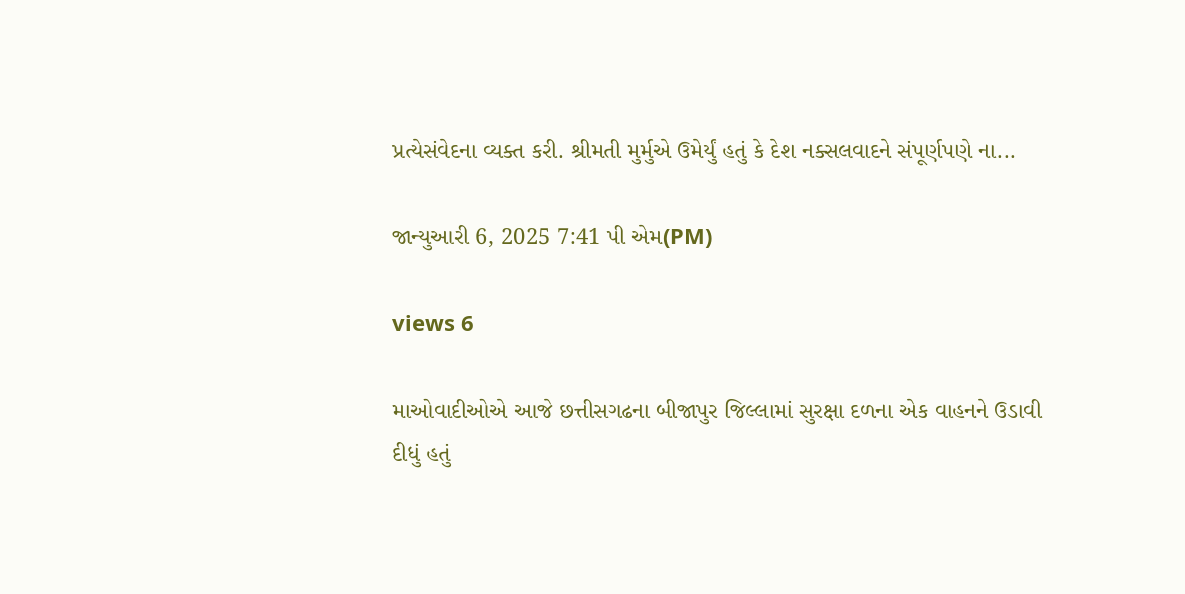પ્રત્યેસંવેદના વ્યક્ત કરી. શ્રીમતી મુર્મુએ ઉમેર્યું હતું કે દેશ નક્સલવાદને સંપૂર્ણપણે ના...

જાન્યુઆરી 6, 2025 7:41 પી એમ(PM)

views 6

માઓવાદીઓએ આજે છત્તીસગઢના બીજાપુર જિલ્લામાં સુરક્ષા દળના એક વાહનને ઉડાવી દીધું હતું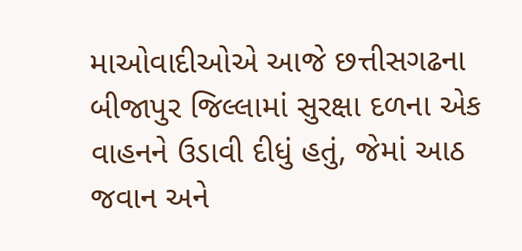માઓવાદીઓએ આજે છત્તીસગઢના બીજાપુર જિલ્લામાં સુરક્ષા દળના એક વાહનને ઉડાવી દીધું હતું, જેમાં આઠ જવાન અને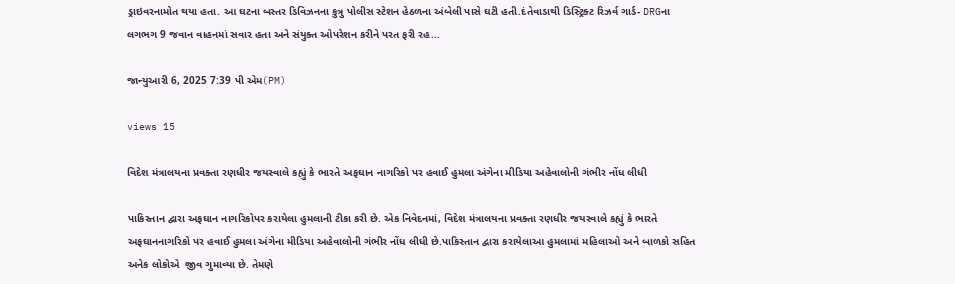ડ્રાઇવરનામોત થયા હતા. આ ઘટના બસ્તર ડિવિઝનના કુત્રુ પોલીસ સ્ટેશન હેઠળના અંબેલી પાસે ઘટી હતી.દંતેવાડાથી ડિસ્ટ્રિક્ટ રિઝર્વ ગાર્ડ- DRGના લગભગ 9 જવાન વાહનમાં સવાર હતા અને સંયુક્ત ઓપરેશન કરીને પરત ફરી રહ...

જાન્યુઆરી 6, 2025 7:39 પી એમ(PM)

views 15

વિદેશ મંત્રાલયના પ્રવક્તા રણધીર જયસ્વાલે કહ્યું કે ભારતે અફઘાન નાગરિકો પર હવાઈ હુમલા અંગેના મીડિયા અહેવાલોની ગંભીર નોંધ લીધી

પાકિસ્તાન દ્વારા અફઘાન નાગરિકોપર કરાયેલા હુમલાની ટીકા કરી છે. એક નિવેદનમાં, વિદેશ મંત્રાલયના પ્રવક્તા રણધીર જયસ્વાલે કહ્યું કે ભારતે અફઘાનનાગરિકો પર હવાઈ હુમલા અંગેના મીડિયા અહેવાલોની ગંભીર નોંધ લીધી છે.પાકિસ્તાન દ્વારા કરાયેલાઆ હુમલામાં મહિલાઓ અને બાળકો સહિત અનેક લોકોએ  જીવ ગુમાવ્યા છે. તેમણે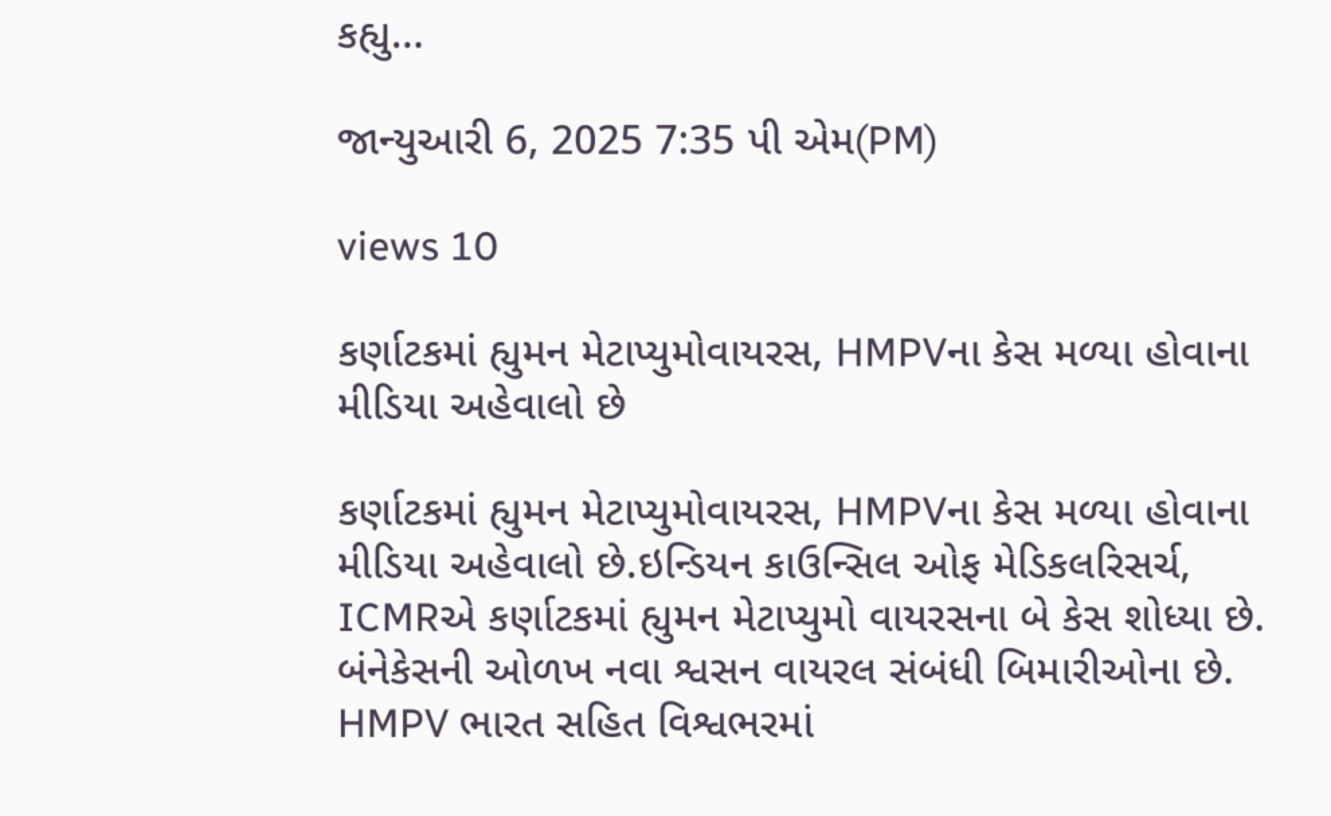કહ્યુ...

જાન્યુઆરી 6, 2025 7:35 પી એમ(PM)

views 10

કર્ણાટકમાં હ્યુમન મેટાપ્યુમોવાયરસ, HMPVના કેસ મળ્યા હોવાના મીડિયા અહેવાલો છે

કર્ણાટકમાં હ્યુમન મેટાપ્યુમોવાયરસ, HMPVના કેસ મળ્યા હોવાના મીડિયા અહેવાલો છે.ઇન્ડિયન કાઉન્સિલ ઓફ મેડિકલરિસર્ચ, ICMRએ કર્ણાટકમાં હ્યુમન મેટાપ્યુમો વાયરસના બે કેસ શોધ્યા છે. બંનેકેસની ઓળખ નવા શ્વસન વાયરલ સંબંધી બિમારીઓના છે. HMPV ભારત સહિત વિશ્વભરમાં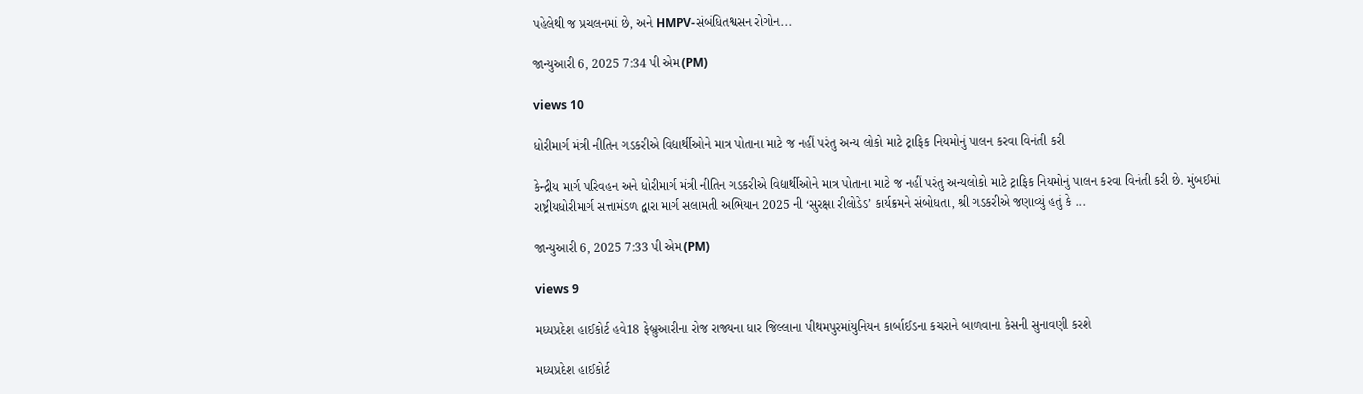પહેલેથી જ પ્રચલનમાં છે, અને HMPV-સંબંધિતશ્વસન રોગોન...

જાન્યુઆરી 6, 2025 7:34 પી એમ(PM)

views 10

ધોરીમાર્ગ મંત્રી નીતિન ગડકરીએ વિદ્યાર્થીઓને માત્ર પોતાના માટે જ નહીં પરંતુ અન્ય લોકો માટે ટ્રાફિક નિયમોનું પાલન કરવા વિનંતી કરી

કેન્દ્રીય માર્ગ પરિવહન અને ધોરીમાર્ગ મંત્રી નીતિન ગડકરીએ વિદ્યાર્થીઓને માત્ર પોતાના માટે જ નહીં પરંતુ અન્યલોકો માટે ટ્રાફિક નિયમોનું પાલન કરવા વિનંતી કરી છે. મુંબઈમાં  રાષ્ટ્રીયધોરીમાર્ગ સત્તામંડળ દ્વારા માર્ગ સલામતી અભિયાન 2025 ની ‘સુરક્ષા રીલોડેડ’ કાર્યક્રમને સંબોધતા, શ્રી ગડકરીએ જણાવ્યું હતું કે ...

જાન્યુઆરી 6, 2025 7:33 પી એમ(PM)

views 9

મધ્યપ્રદેશ હાઈકોર્ટ હવે18 ફેબ્રુઆરીના રોજ રાજ્યના ધાર જિલ્લાના પીથમપુરમાંયુનિયન કાર્બાઈડના કચરાને બાળવાના કેસની સુનાવણી કરશે

મધ્યપ્રદેશ હાઈકોર્ટ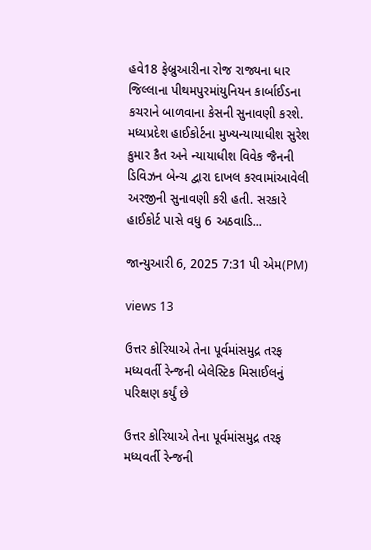હવે18 ફેબ્રુઆરીના રોજ રાજ્યના ધાર જિલ્લાના પીથમપુરમાંયુનિયન કાર્બાઈડના કચરાને બાળવાના કેસની સુનાવણી કરશે. મધ્યપ્રદેશ હાઈકોર્ટના મુખ્યન્યાયાધીશ સુરેશ કુમાર કૈત અને ન્યાયાધીશ વિવેક જૈનની ડિવિઝન બેન્ચ દ્વારા દાખલ કરવામાંઆવેલી અરજીની સુનાવણી કરી હતી. સરકારે હાઈકોર્ટ પાસે વધુ 6 અઠવાડિ...

જાન્યુઆરી 6, 2025 7:31 પી એમ(PM)

views 13

ઉત્તર કોરિયાએ તેના પૂર્વમાંસમુદ્ર તરફ મધ્યવર્તી રેન્જની બેલેસ્ટિક મિસાઈલનું પરિક્ષણ કર્યું છે

ઉત્તર કોરિયાએ તેના પૂર્વમાંસમુદ્ર તરફ મધ્યવર્તી રેન્જની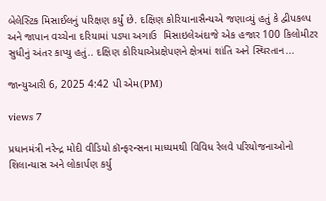બેલેસ્ટિક મિસાઈલનું પરિક્ષણ કર્યું છે. દક્ષિણ કોરિયાનાસૈન્યએ જણાવ્યું હતું કે દ્વીપકલ્પ અને જાપાન વચ્ચેના દરિયામાં પડ્યા અગાઉ  મિસાઇલેઅંદાજે એક હજાર 100 કિલોમીટર સુધીનું અંતર કાપ્યુ હતું.. દક્ષિણ કોરિયાએપ્રક્ષેપણને ક્ષેત્રમાં શાંતિ અને સ્થિરતાન...

જાન્યુઆરી 6, 2025 4:42 પી એમ(PM)

views 7

પ્રધાનમંત્રી નરેન્દ્ર મોદી વીડિયો કૉન્ફરન્સના માધ્યમથી વિવિધ રેલવે પરિયોજનાઓનો શિલાન્યાસ અને લોકાર્પણ કર્યુ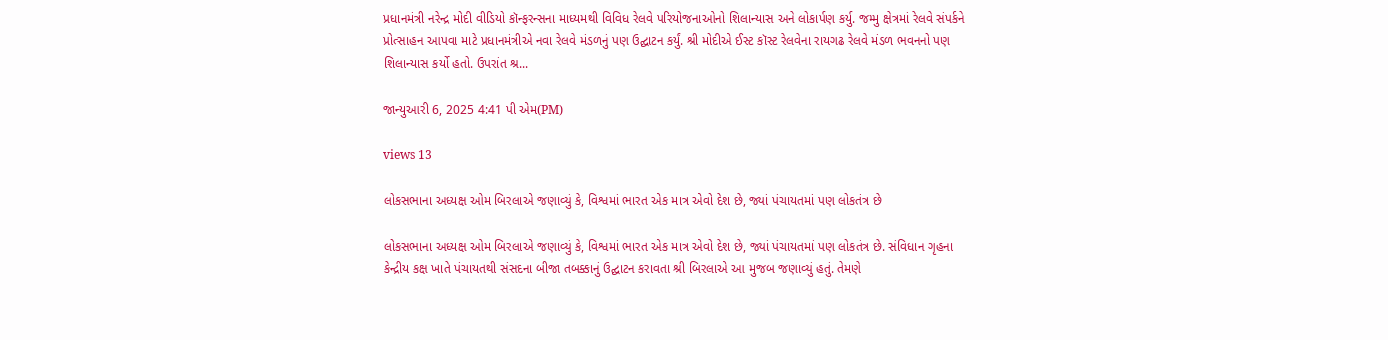પ્રધાનમંત્રી નરેન્દ્ર મોદી વીડિયો કૉન્ફરન્સના માધ્યમથી વિવિધ રેલવે પરિયોજનાઓનો શિલાન્યાસ અને લોકાર્પણ કર્યુ. જમ્મુ ક્ષેત્રમાં રેલવે સંપર્કને પ્રોત્સાહન આપવા માટે પ્રધાનમંત્રીએ નવા રેલવે મંડળનું પણ ઉદ્ઘાટન કર્યું. શ્રી મોદીએ ઈસ્ટ કૉસ્ટ રેલવેના રાયગઢ રેલવે મંડળ ભવનનો પણ શિલાન્યાસ કર્યો હતો. ઉપરાંત શ્ર...

જાન્યુઆરી 6, 2025 4:41 પી એમ(PM)

views 13

લોકસભાના અધ્યક્ષ ઓમ બિરલાએ જણાવ્યું કે, વિશ્વમાં ભારત એક માત્ર એવો દેશ છે, જ્યાં પંચાયતમાં પણ લોકતંત્ર છે

લોકસભાના અધ્યક્ષ ઓમ બિરલાએ જણાવ્યું કે, વિશ્વમાં ભારત એક માત્ર એવો દેશ છે, જ્યાં પંચાયતમાં પણ લોકતંત્ર છે. સંવિધાન ગૃહના કેન્દ્રીય કક્ષ ખાતે પંચાયતથી સંસદના બીજા તબક્કાનું ઉદ્ઘાટન કરાવતા શ્રી બિરલાએ આ મુજબ જણાવ્યું હતું. તેમણે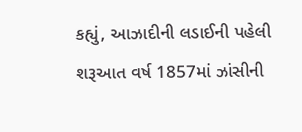કહ્યું, આઝાદીની લડાઈની પહેલી શરૂઆત વર્ષ 1857માં ઝાંસીની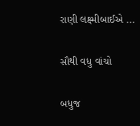રાણી લક્ષ્મીબાઈએ ...

સૌથી વધુ વાંચો

બધુજ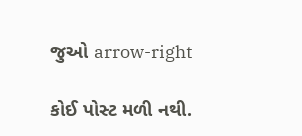જુઓ arrow-right

કોઈ પોસ્ટ મળી નથી.